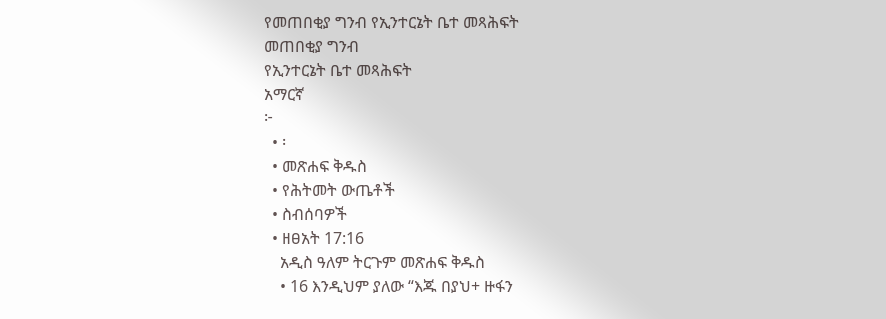የመጠበቂያ ግንብ የኢንተርኔት ቤተ መጻሕፍት
መጠበቂያ ግንብ
የኢንተርኔት ቤተ መጻሕፍት
አማርኛ
፦
  • ፡
  • መጽሐፍ ቅዱስ
  • የሕትመት ውጤቶች
  • ስብሰባዎች
  • ዘፀአት 17:16
    አዲስ ዓለም ትርጉም መጽሐፍ ቅዱስ
    • 16 እንዲህም ያለው “እጁ በያህ+ ዙፋን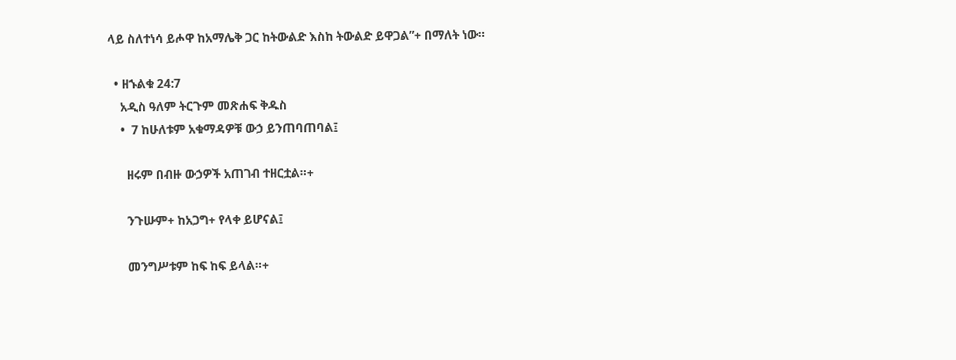ላይ ስለተነሳ ይሖዋ ከአማሌቅ ጋር ከትውልድ እስከ ትውልድ ይዋጋል”+ በማለት ነው።

  • ዘኁልቁ 24:7
    አዲስ ዓለም ትርጉም መጽሐፍ ቅዱስ
    •  7 ከሁለቱም አቁማዳዎቹ ውኃ ይንጠባጠባል፤

      ዘሩም በብዙ ውኃዎች አጠገብ ተዘርቷል።+

      ንጉሡም+ ከአጋግ+ የላቀ ይሆናል፤

      መንግሥቱም ከፍ ከፍ ይላል።+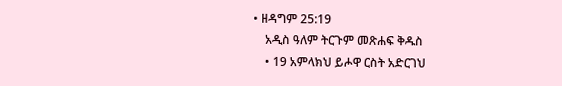• ዘዳግም 25:19
    አዲስ ዓለም ትርጉም መጽሐፍ ቅዱስ
    • 19 አምላክህ ይሖዋ ርስት አድርገህ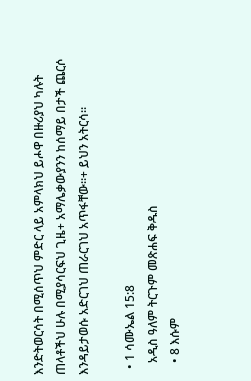እንድትወርሳት በሚሰጥህ ምድር ላይ አምላክህ ይሖዋ በዙሪያህ ካሉት ጠላቶችህ ሁሉ በሚያሳርፍህ ጊዜ+ አማሌቃውያንን ከሰማይ በታች ጨርሶ እንዳይታወሱ አድርገህ ጠራርገህ አጥፋቸው።+ ይህን አትርሳ።

  • 1 ሳሙኤል 15:8
    አዲስ ዓለም ትርጉም መጽሐፍ ቅዱስ
    • 8 እሱም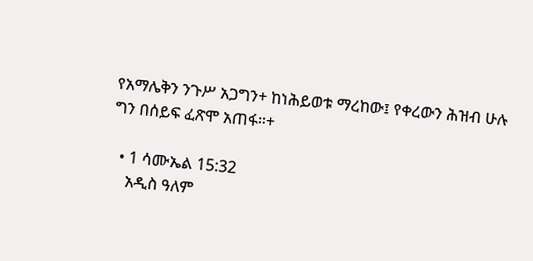የአማሌቅን ንጉሥ አጋግን+ ከነሕይወቱ ማረከው፤ የቀረውን ሕዝብ ሁሉ ግን በሰይፍ ፈጽሞ አጠፋ።+

  • 1 ሳሙኤል 15:32
    አዲስ ዓለም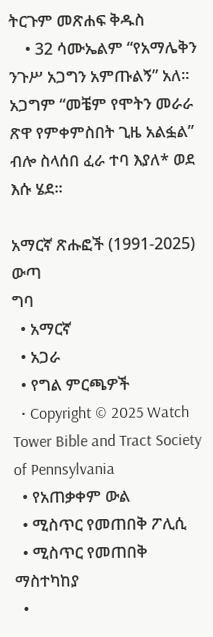ትርጉም መጽሐፍ ቅዱስ
    • 32 ሳሙኤልም “የአማሌቅን ንጉሥ አጋግን አምጡልኝ” አለ። አጋግም “መቼም የሞትን መራራ ጽዋ የምቀምስበት ጊዜ አልፏል” ብሎ ስላሰበ ፈራ ተባ እያለ* ወደ እሱ ሄደ።

አማርኛ ጽሑፎች (1991-2025)
ውጣ
ግባ
  • አማርኛ
  • አጋራ
  • የግል ምርጫዎች
  • Copyright © 2025 Watch Tower Bible and Tract Society of Pennsylvania
  • የአጠቃቀም ውል
  • ሚስጥር የመጠበቅ ፖሊሲ
  • ሚስጥር የመጠበቅ ማስተካከያ
  •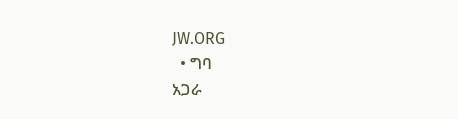JW.ORG
  • ግባ
አጋራ